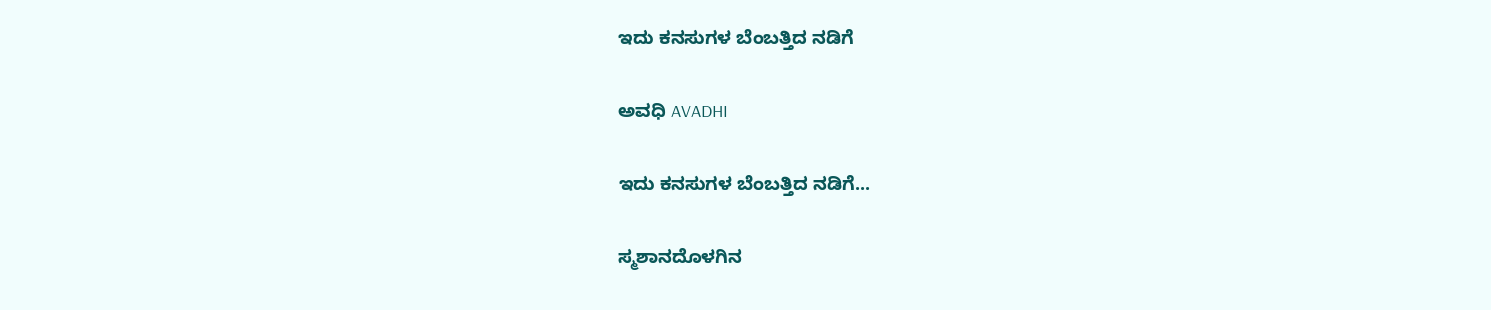ಇದು ಕನಸುಗಳ ಬೆಂಬತ್ತಿದ ನಡಿಗೆ‍

ಅವಧಿ AVADHI

ಇದು ಕನಸುಗಳ ಬೆಂಬತ್ತಿದ ನಡಿಗೆ...

ಸ್ಮಶಾನದೊಳಗಿನ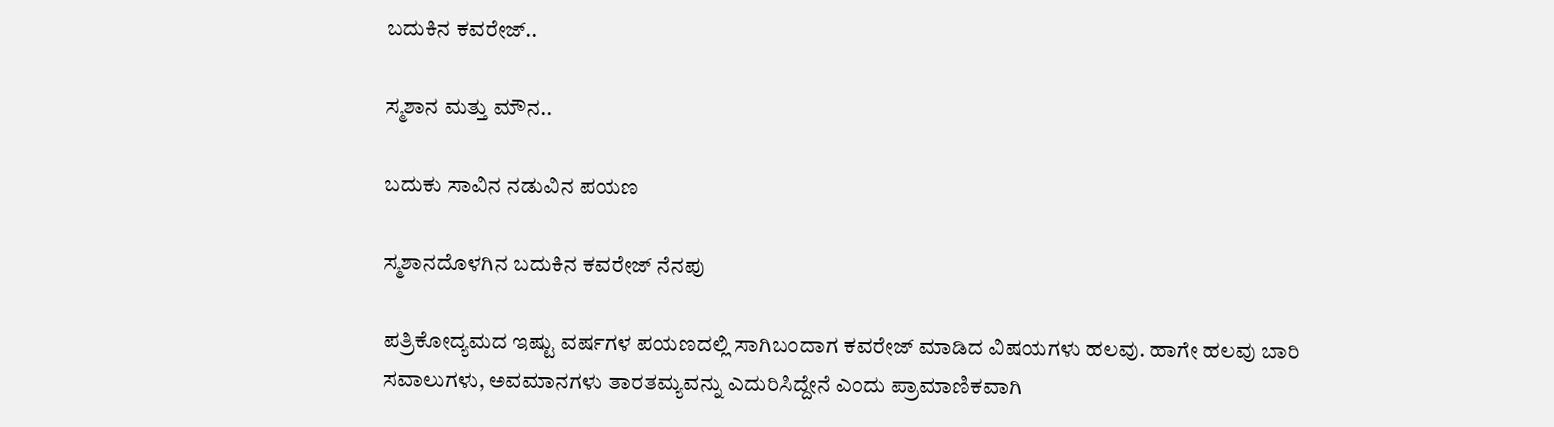ಬದುಕಿನ ಕವರೇಜ್..

ಸ್ಮಶಾನ ಮತ್ತು ಮೌನ..

ಬದುಕು ಸಾವಿನ ನಡುವಿನ ಪಯಣ

ಸ್ಮಶಾನದೊಳಗಿನ ಬದುಕಿನ ಕವರೇಜ್ ನೆನಪು

ಪತ್ರಿಕೋದ್ಯಮದ ಇಷ್ಟು ವರ್ಷಗಳ ಪಯಣದಲ್ಲಿ ಸಾಗಿಬಂದಾಗ ಕವರೇಜ್ ಮಾಡಿದ ವಿಷಯಗಳು ಹಲವು. ಹಾಗೇ ಹಲವು ಬಾರಿ ಸವಾಲುಗಳು, ಅವಮಾನಗಳು ತಾರತಮ್ಯವನ್ನು ಎದುರಿಸಿದ್ದೇನೆ ಎಂದು ಪ್ರಾಮಾಣಿಕವಾಗಿ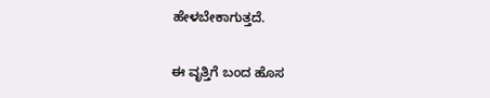ಹೇಳಬೇಕಾಗುತ್ತದೆ.

ಈ ವೃತ್ತಿಗೆ ಬಂದ ಹೊಸ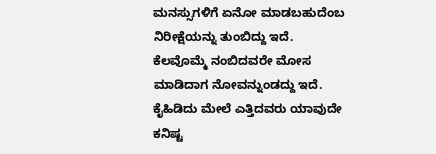ಮನಸ್ಸುಗಳಿಗೆ ಏನೋ ಮಾಡಬಹುದೆಂಬ ನಿರೀಕ್ಷೆಯನ್ನು ತುಂಬಿದ್ದು ಇದೆ. ಕೆಲವೊಮ್ಮೆ ನಂಬಿದವರೇ ಮೋಸ ಮಾಡಿದಾಗ ನೋವನ್ನುಂಡದ್ದು ಇದೆ. ಕೈಹಿಡಿದು ಮೇಲೆ ಎತ್ತಿದವರು ಯಾವುದೇ ಕನಿಷ್ಟ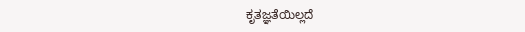ಕೃತಜ್ಞತೆಯಿಲ್ಲದೆ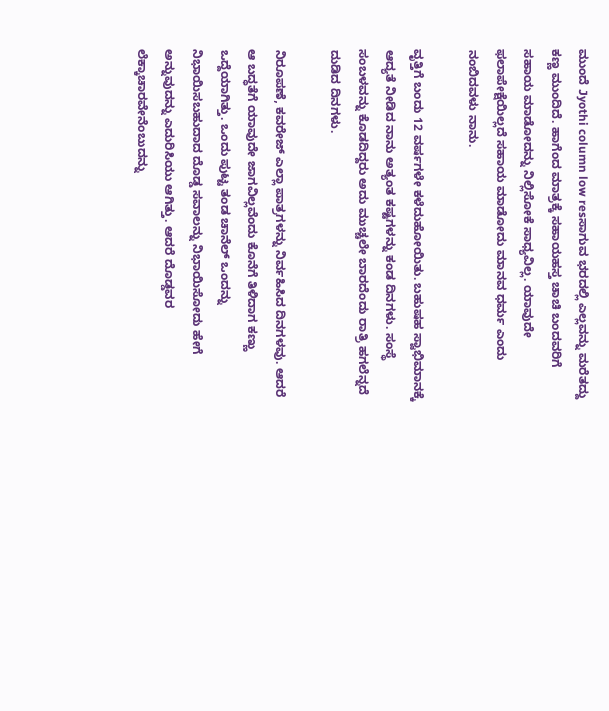ಮುಂದೆ Jyothi column low resಸಾಗುವ ಭರದಲ್ಲಿ ಎಲ್ಲವನ್ನು ಮರೆತದ್ದು ಕಣ್ಣ ಮುಂದಿದೆ. ಹಾಗೆಂದ ಮಾತ್ರಕ್ಕೆ ಸಹಾಯಹಸ್ತ ಚಾಚಿ ಬಂದವರಿಗೆ ಸಹಾಯ ಮಾಡೋದನ್ನು ನಿಲ್ಲಿಸೋಕೆ ಸಾಧ್ಯವಿಲ್ಲ. ಯಾವುದೇ ಫಲಾಪೇಕ್ಷೆಯಿಲ್ಲದೆ ಸಹಾಯ ಮಾಡೋದು ಮಾನವ ಧರ್ಮ ಎಂದು ನಂಬಿದವಳು ನಾನು.

ವೃತ್ತಿಗೆ ಬಂದು 12 ವರ್ಷಗಳೇ ಕಳೆದುಹೋಯಿತು. ಬಹುಷಹ ಸ್ವಾಭಿಮಾನಕ್ಕೆ ಆದ್ಯತೆ ನೀಡಿದ ನಾನು ಅತ್ಯಂತ ಕಷ್ಟಗಳನ್ನು ಕಂಡ ದಿನಗಳು. ಸಂಸ್ಥೆ ಸಂಬಳವನ್ನು ಕೊಡದಿದ್ದರು ಅದು ಮುಚ್ಚಲೇ ಬಾರದೆಂದು ರಾತ್ರಿ ಹಗಲೆನ್ನದೆ ದುಡಿದ ದಿನಗಳು.

ನಿರೂಪಣೆ, ಕವರೇಜ್ ಎಲ್ಲಾ ಪಾತ್ರಗಳನ್ನು ನಿರ್ವಹಿಸಿದ ದಿನಗಳವು. ಆದರೆ ಆ ಬದ್ಧತೆಗೆ ಯಾವುದೇ ಜಾಗವಿಲ್ಲವೆಂದು ಕೊನೆಗೆ ತಿಳಿದಾಗ ಕಣ್ಣು ಒದ್ದೆಯಾಗಿತ್ತು. ಒಂದು ಪುಟ್ಟ ತಂಡ ಚಾನೆಲ್ ಒಂದನ್ನು ನಿಭಾಯಿಸಬಹುದಾದ ದೊಡ್ಡ ಸವಾಲನ್ನು ನಿಭಾಯಿಸೋದು ಹೇಗೆ ಅನ್ನುವುದನ್ನು ಎದುರಿಸಿಯು ಆಗಿತ್ತು. ಆದರೆ ದೊಡ್ಡವರ ಲೆಕ್ಕಾಚಾರವೇನೆಂಬುದನ್ನು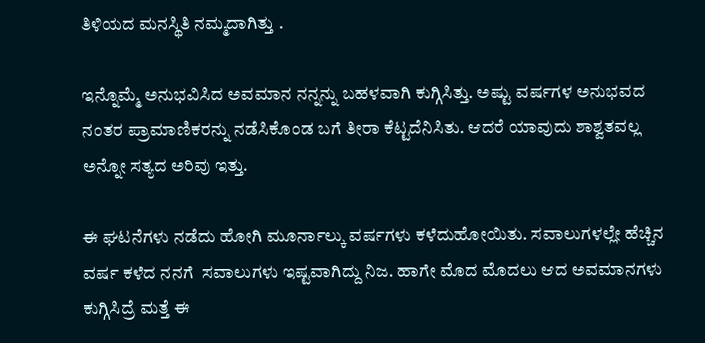ತಿಳಿಯದ ಮನಸ್ಥಿತಿ ನಮ್ಮದಾಗಿತ್ತು .

ಇನ್ನೊಮ್ಮೆ ಅನುಭವಿಸಿದ ಅವಮಾನ ನನ್ನನ್ನು ಬಹಳವಾಗಿ ಕುಗ್ಗಿಸಿತ್ತು. ಅಷ್ಟು ವರ್ಷಗಳ ಅನುಭವದ ನಂತರ ಪ್ರಾಮಾಣಿಕರನ್ನು ನಡೆಸಿಕೊಂಡ ಬಗೆ ತೀರಾ ಕೆಟ್ಟದೆನಿಸಿತು. ಆದರೆ ಯಾವುದು ಶಾಶ್ವತವಲ್ಲ ಅನ್ನೋ ಸತ್ಯದ ಅರಿವು ಇತ್ತು.

ಈ ಘಟನೆಗಳು ನಡೆದು ಹೋಗಿ ಮೂರ್ನಾಲ್ಕು ವರ್ಷಗಳು ಕಳೆದುಹೋಯಿತು. ಸವಾಲುಗಳಲ್ಲೇ ಹೆಚ್ಚಿನ ವರ್ಷ ಕಳೆದ ನನಗೆ  ಸವಾಲುಗಳು ಇಷ್ಟವಾಗಿದ್ದು ನಿಜ. ಹಾಗೇ ಮೊದ ಮೊದಲು ಆದ ಅವಮಾನಗಳು ಕುಗ್ಗಿಸಿದ್ರೆ ಮತ್ತೆ ಈ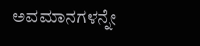ಅವಮಾನಗಳನ್ನೇ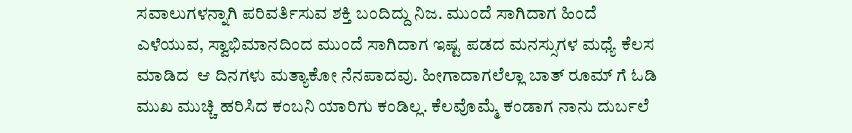ಸವಾಲುಗಳನ್ನಾಗಿ ಪರಿವರ್ತಿಸುವ ಶಕ್ತಿ ಬಂದಿದ್ದು ನಿಜ. ಮುಂದೆ ಸಾಗಿದಾಗ ಹಿಂದೆ ಎಳೆಯುವ, ಸ್ವಾಭಿಮಾನದಿಂದ ಮುಂದೆ ಸಾಗಿದಾಗ ಇಷ್ಟ ಪಡದ ಮನಸ್ಸುಗಳ ಮಧ್ಯೆ ಕೆಲಸ ಮಾಡಿದ  ಆ ದಿನಗಳು ಮತ್ಯಾಕೋ ನೆನಪಾದವು. ಹೀಗಾದಾಗಲೆಲ್ಲಾ ಬಾತ್ ರೂಮ್ ಗೆ ಓಡಿ ಮುಖ ಮುಚ್ಚಿ ಹರಿಸಿದ ಕಂಬನಿ ಯಾರಿಗು ಕಂಡಿಲ್ಲ. ಕೆಲವೊಮ್ಮೆ ಕಂಡಾಗ ನಾನು ದುರ್ಬಲೆ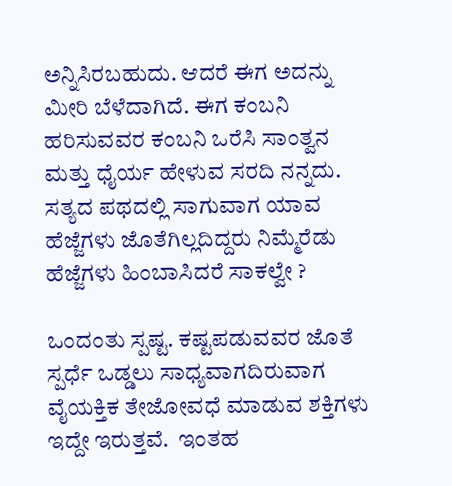ಅನ್ನಿಸಿರಬಹುದು. ಆದರೆ ಈಗ ಅದನ್ನು ಮೀರಿ ಬೆಳೆದಾಗಿದೆ. ಈಗ ಕಂಬನಿ ಹರಿಸುವವರ ಕಂಬನಿ ಒರೆಸಿ ಸಾಂತ್ವನ ಮತ್ತು ಧೈರ್ಯ ಹೇಳುವ ಸರದಿ ನನ್ನದು. ಸತ್ಯದ ಪಥದಲ್ಲಿ ಸಾಗುವಾಗ ಯಾವ ಹೆಜ್ಜೆಗಳು ಜೊತೆಗಿಲ್ಲದಿದ್ದರು ನಿಮ್ಮೆರೆಡು ಹೆಜ್ಜೆಗಳು ಹಿಂಬಾಸಿದರೆ ಸಾಕಲ್ವೇ ?

ಒಂದಂತು ಸ್ಪಷ್ಟ. ಕಷ್ಟಪಡುವವರ ಜೊತೆ ಸ್ಪರ್ಧೆ ಒಡ್ಡಲು ಸಾಧ್ಯವಾಗದಿರುವಾಗ ವೈಯಕ್ತಿಕ ತೇಜೋವಧೆ ಮಾಡುವ ಶಕ್ತಿಗಳು ಇದ್ದೇ ಇರುತ್ತವೆ.  ಇಂತಹ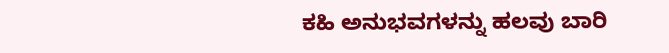ಕಹಿ ಅನುಭವಗಳನ್ನು ಹಲವು ಬಾರಿ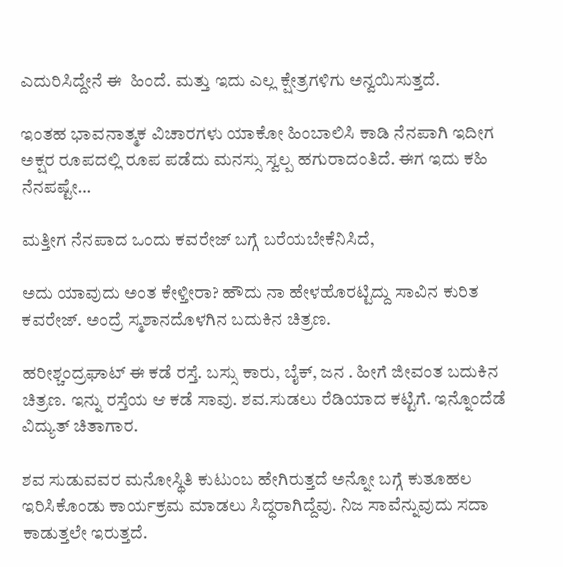ಎದುರಿಸಿದ್ದೇನೆ ಈ  ಹಿಂದೆ. ಮತ್ತು ಇದು ಎಲ್ಲ ಕ್ಷೇತ್ರಗಳಿಗು ಅನ್ವಯಿಸುತ್ತದೆ.

ಇಂತಹ ಭಾವನಾತ್ಮಕ ವಿಚಾರಗಳು ಯಾಕೋ ಹಿಂಬಾಲಿಸಿ ಕಾಡಿ ನೆನಪಾಗಿ ಇದೀಗ ಅಕ್ಷರ ರೂಪದಲ್ಲಿ ರೂಪ ಪಡೆದು ಮನಸ್ಸು ಸ್ವಲ್ಪ ಹಗುರಾದಂತಿದೆ. ಈಗ ಇದು ಕಹಿ ನೆನಪಷ್ಟೇ…

ಮತ್ತೀಗ ನೆನಪಾದ ಒಂದು ಕವರೇಜ್ ಬಗ್ಗೆ ಬರೆಯಬೇಕೆನಿಸಿದೆ,

ಅದು ಯಾವುದು ಅಂತ ಕೇಳ್ತೀರಾ? ಹೌದು ನಾ ಹೇಳಹೊರಟ್ಟಿದ್ದು ಸಾವಿನ ಕುರಿತ ಕವರೇಜ್. ಅಂದ್ರೆ ಸ್ಮಶಾನದೊಳಗಿನ ಬದುಕಿನ ಚಿತ್ರಣ.

ಹರೀಶ್ಚಂದ್ರಘಾಟ್ ಈ ಕಡೆ ರಸ್ತೆ. ಬಸ್ಸು ಕಾರು, ಬೈಕ್, ಜನ . ಹೀಗೆ ಜೀವಂತ ಬದುಕಿನ ಚಿತ್ರಣ. ಇನ್ನು ರಸ್ತೆಯ ಆ ಕಡೆ ಸಾವು. ಶವ.ಸುಡಲು ರೆಡಿಯಾದ ಕಟ್ಟಿಗೆ. ಇನ್ನೊಂದೆಡೆ ವಿದ್ಯುತ್ ಚಿತಾಗಾರ.

ಶವ ಸುಡುವವರ ಮನೋಸ್ಥಿತಿ ಕುಟುಂಬ ಹೇಗಿರುತ್ತದೆ ಅನ್ನೋ ಬಗ್ಗೆ ಕುತೂಹಲ ಇರಿಸಿಕೊಂಡು ಕಾರ್ಯಕ್ರಮ ಮಾಡಲು ಸಿದ್ಧರಾಗಿದ್ದೆವು. ನಿಜ ಸಾವೆನ್ನುವುದು ಸದಾ ಕಾಡುತ್ತಲೇ ಇರುತ್ತದೆ.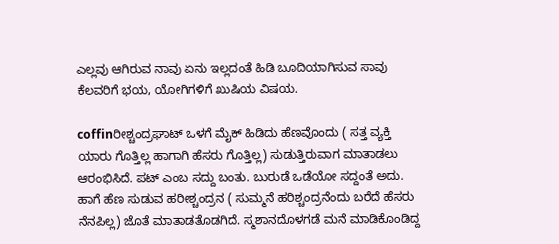ಎಲ್ಲವು ಆಗಿರುವ ನಾವು ಏನು ಇಲ್ಲದಂತೆ ಹಿಡಿ ಬೂದಿಯಾಗಿಸುವ ಸಾವು ಕೆಲವರಿಗೆ ಭಯ, ಯೋಗಿಗಳಿಗೆ ಖುಷಿಯ ವಿಷಯ.

coffinರೀಶ್ಚಂದ್ರಘಾಟ್ ಒಳಗೆ ಮೈಕ್ ಹಿಡಿದು ಹೆಣವೊಂದು ( ಸತ್ತ ವ್ಯಕ್ತಿ ಯಾರು ಗೊತ್ತಿಲ್ಲ ಹಾಗಾಗಿ ಹೆಸರು ಗೊತ್ತಿಲ್ಲ) ಸುಡುತ್ತಿರುವಾಗ ಮಾತಾಡಲು ಆರಂಭಿಸಿದೆ. ಪಟ್ ಎಂಬ ಸದ್ದು ಬಂತು. ಬುರುಡೆ ಒಡೆಯೋ ಸದ್ದಂತೆ ಅದು. ಹಾಗೆ ಹೆಣ ಸುಡುವ ಹರೀಶ್ಚಂದ್ರನ ( ಸುಮ್ಮನೆ ಹರಿಶ್ಚಂದ್ರನೆಂದು ಬರೆದೆ ಹೆಸರು ನೆನಪಿಲ್ಲ) ಜೊತೆ ಮಾತಾಡತೊಡಗಿದೆ. ಸ್ಮಶಾನದೊಳಗಡೆ ಮನೆ ಮಾಡಿಕೊಂಡಿದ್ದ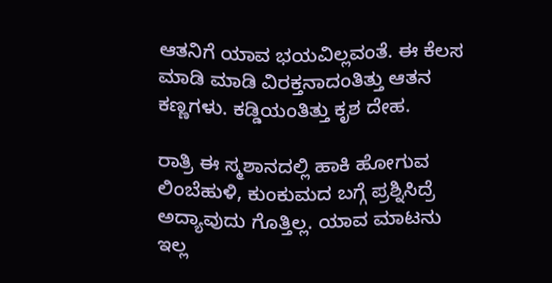ಆತನಿಗೆ ಯಾವ ಭಯವಿಲ್ಲವಂತೆ. ಈ ಕೆಲಸ ಮಾಡಿ ಮಾಡಿ ವಿರಕ್ತನಾದಂತಿತ್ತು ಆತನ ಕಣ್ಣಗಳು. ಕಡ್ಡಿಯಂತಿತ್ತು ಕೃಶ ದೇಹ.

ರಾತ್ರಿ ಈ ಸ್ಮಶಾನದಲ್ಲಿ ಹಾಕಿ ಹೋಗುವ ಲಿಂಬೆಹುಳಿ, ಕುಂಕುಮದ ಬಗ್ಗೆ ಪ್ರಶ್ನಿಸಿದ್ರೆ ಅದ್ಯಾವುದು ಗೊತ್ತಿಲ್ಲ. ಯಾವ ಮಾಟನು ಇಲ್ಲ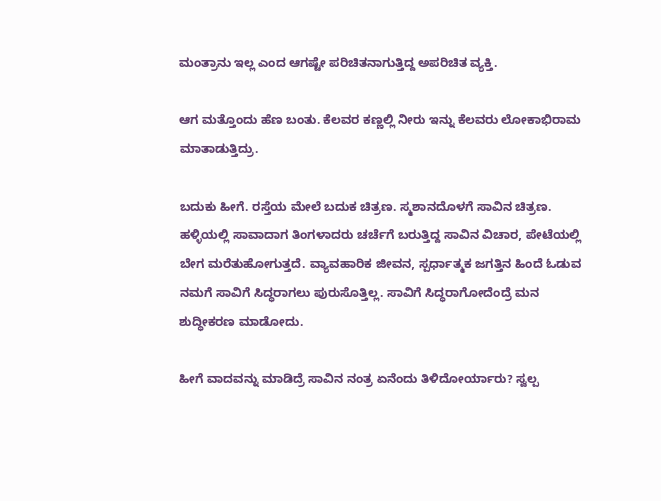ಮಂತ್ರಾನು ಇಲ್ಲ ಎಂದ ಆಗಷ್ಟೇ ಪರಿಚಿತನಾಗುತ್ತಿದ್ದ ಅಪರಿಚಿತ ವ್ಯಕ್ತಿ.

ಆಗ ಮತ್ತೊಂದು ಹೆಣ ಬಂತು. ಕೆಲವರ ಕಣ್ಣಲ್ಲಿ ನೀರು ಇನ್ನು ಕೆಲವರು ಲೋಕಾಭಿರಾಮ ಮಾತಾಡುತ್ತಿದ್ರು.

ಬದುಕು ಹೀಗೆ. ರಸ್ತೆಯ ಮೇಲೆ ಬದುಕ ಚಿತ್ರಣ. ಸ್ಮಶಾನದೊಳಗೆ ಸಾವಿನ ಚಿತ್ರಣ. ಹಳ್ಳಿಯಲ್ಲಿ ಸಾವಾದಾಗ ತಿಂಗಳಾದರು ಚರ್ಚೆಗೆ ಬರುತ್ತಿದ್ದ ಸಾವಿನ ವಿಚಾರ, ಪೇಟೆಯಲ್ಲಿ ಬೇಗ ಮರೆತುಹೋಗುತ್ತದೆ. ವ್ಯಾವಹಾರಿಕ ಜೀವನ, ಸ್ಪರ್ಧಾತ್ಮಕ ಜಗತ್ತಿನ ಹಿಂದೆ ಓಡುವ ನಮಗೆ ಸಾವಿಗೆ ಸಿದ್ಧರಾಗಲು ಪುರುಸೊತ್ತಿಲ್ಲ. ಸಾವಿಗೆ ಸಿದ್ಧರಾಗೋದೆಂದ್ರೆ ಮನ ಶುದ್ಧೀಕರಣ ಮಾಡೋದು.

ಹೀಗೆ ವಾದವನ್ನು ಮಾಡಿದ್ರೆ ಸಾವಿನ ನಂತ್ರ ಏನೆಂದು ತಿಳಿದೋರ್ಯಾರು? ಸ್ವಲ್ಪ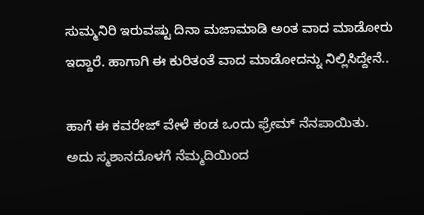ಸುಮ್ಮನಿರಿ ಇರುವಷ್ಟು ದಿನಾ ಮಜಾಮಾಡಿ ಅಂತ ವಾದ ಮಾಡೋರು ಇದ್ದಾರೆ. ಹಾಗಾಗಿ ಈ ಕುರಿತಂತೆ ವಾದ ಮಾಡೋದನ್ನು ನಿಲ್ಲಿಸಿದ್ದೇನೆ..

ಹಾಗೆ ಈ ಕವರೇಜ್ ವೇಳೆ ಕಂಡ ಒಂದು ಫ್ರೇಮ್ ನೆನಪಾಯಿತು. ಅದು ಸ್ಮಶಾನದೊಳಗೆ ನೆಮ್ಮದಿಯಿಂದ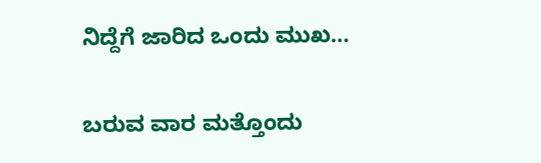ನಿದ್ದೆಗೆ ಜಾರಿದ ಒಂದು ಮುಖ…

ಬರುವ ವಾರ ಮತ್ತೊಂದು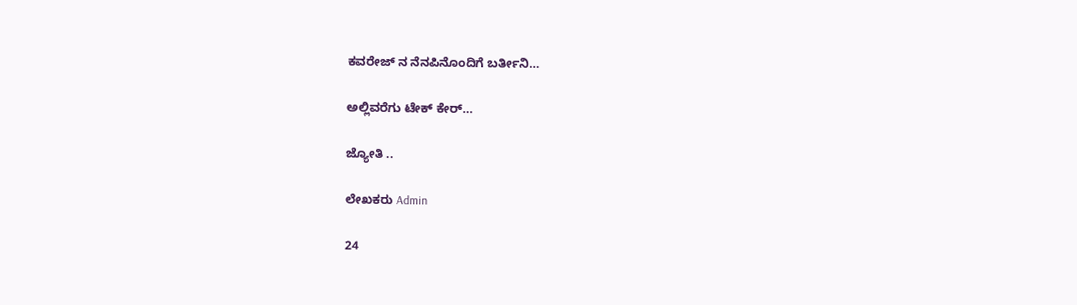ಕವರೇಜ್ ನ ನೆನಪಿನೊಂದಿಗೆ ಬರ್ತೀನಿ…

ಅಲ್ಲಿವರೆಗು ಟೇಕ್ ಕೇರ್…

ಜ್ಯೋತಿ ..

ಲೇಖಕರು Admin

24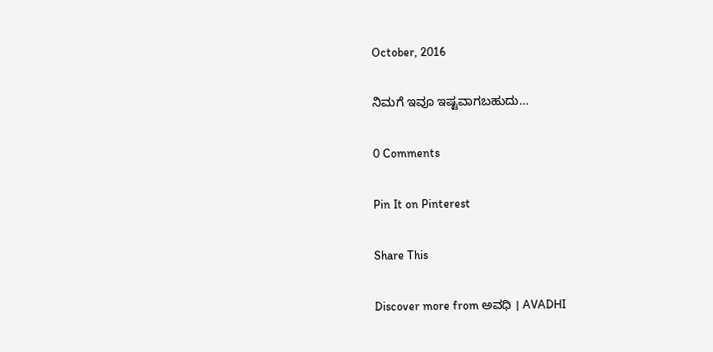October, 2016

ನಿಮಗೆ ಇವೂ ಇಷ್ಟವಾಗಬಹುದು…

0 Comments

Pin It on Pinterest

Share This

Discover more from ಅವಧಿ । AVADHI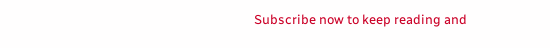Subscribe now to keep reading and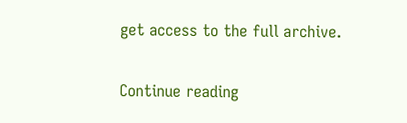get access to the full archive.

Continue reading